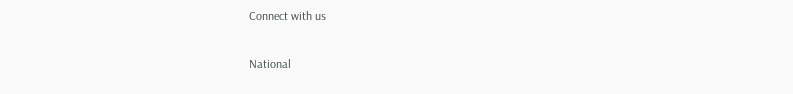Connect with us

National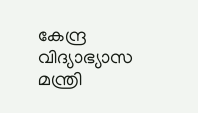കേന്ദ്ര വിദ്യാഭ്യാസ മന്ത്രി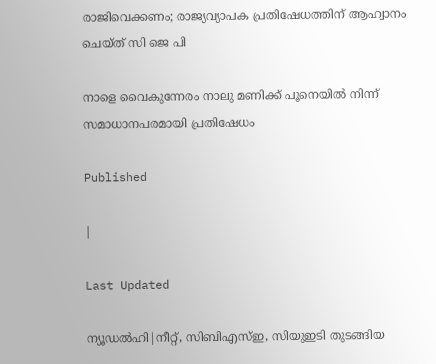രാജിവെക്കണം; രാജ്യവ്യാപക പ്രതിഷേധത്തിന് ആഹ്വാനം ചെയ്ത് സി ജെ പി

നാളെ വൈകുന്നേരം നാലു മണിക്ക് പൂനെയില്‍ നിന്ന് സമാധാനപരമായി പ്രതിഷേധം

Published

|

Last Updated

ന്യൂഡല്‍ഹി|നീറ്റ്, സിബിഎസ്ഇ, സിയുഇടി തുടങ്ങിയ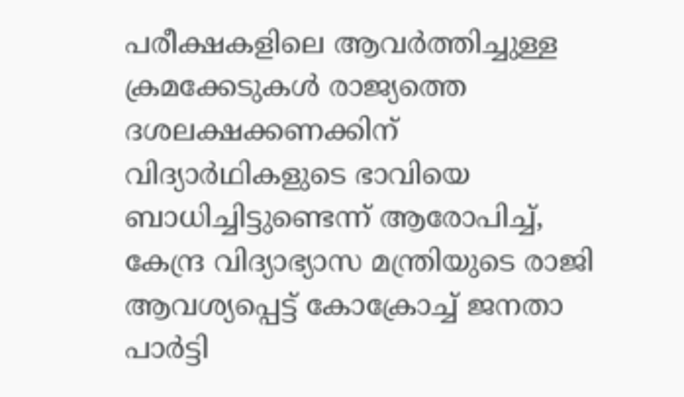പരീക്ഷകളിലെ ആവര്‍ത്തിച്ചുള്ള ക്രമക്കേടുകള്‍ രാജ്യത്തെ ദശലക്ഷക്കണക്കിന് വിദ്യാര്‍ഥികളുടെ ഭാവിയെ ബാധിച്ചിട്ടുണ്ടെന്ന് ആരോപിച്ച്, കേന്ദ്ര വിദ്യാഭ്യാസ മന്ത്രിയുടെ രാജി ആവശ്യപ്പെട്ട് കോക്രോച്ച് ജനതാ പാര്‍ട്ടി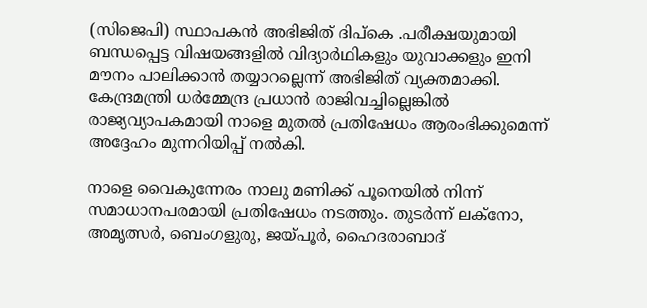(സിജെപി) സ്ഥാപകന്‍ അഭിജിത് ദിപ്‌കെ .പരീക്ഷയുമായി ബന്ധപ്പെട്ട വിഷയങ്ങളില്‍ വിദ്യാര്‍ഥികളും യുവാക്കളും ഇനി മൗനം പാലിക്കാന്‍ തയ്യാറല്ലെന്ന് അഭിജിത് വ്യക്തമാക്കി. കേന്ദ്രമന്ത്രി ധര്‍മ്മേന്ദ്ര പ്രധാന്‍ രാജിവച്ചില്ലെങ്കില്‍ രാജ്യവ്യാപകമായി നാളെ മുതല്‍ പ്രതിഷേധം ആരംഭിക്കുമെന്ന് അദ്ദേഹം മുന്നറിയിപ്പ് നല്‍കി.

നാളെ വൈകുന്നേരം നാലു മണിക്ക് പൂനെയില്‍ നിന്ന് സമാധാനപരമായി പ്രതിഷേധം നടത്തും. തുടര്‍ന്ന് ലക്‌നോ, അമൃത്സര്‍, ബെംഗളുരു, ജയ്പൂര്‍, ഹൈദരാബാദ്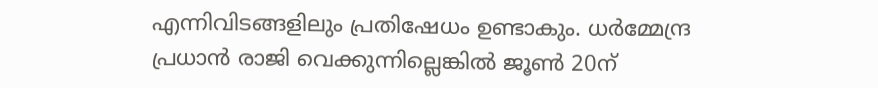എന്നിവിടങ്ങളിലും പ്രതിഷേധം ഉണ്ടാകും. ധര്‍മ്മേന്ദ്ര പ്രധാന്‍ രാജി വെക്കുന്നില്ലെങ്കില്‍ ജൂണ്‍ 20ന്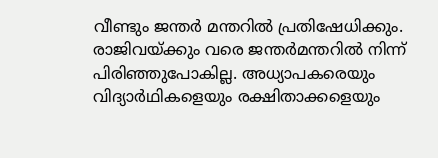വീണ്ടും ജന്തര്‍ മന്തറില്‍ പ്രതിഷേധിക്കും. രാജിവയ്ക്കും വരെ ജന്തര്‍മന്തറില്‍ നിന്ന് പിരിഞ്ഞുപോകില്ല. അധ്യാപകരെയും വിദ്യാര്‍ഥികളെയും രക്ഷിതാക്കളെയും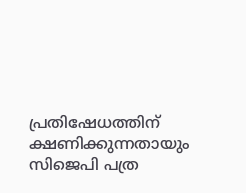പ്രതിഷേധത്തിന് ക്ഷണിക്കുന്നതായും സിജെപി പത്ര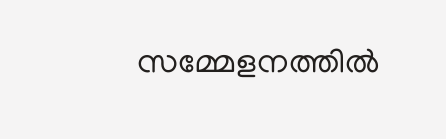സമ്മേളനത്തില്‍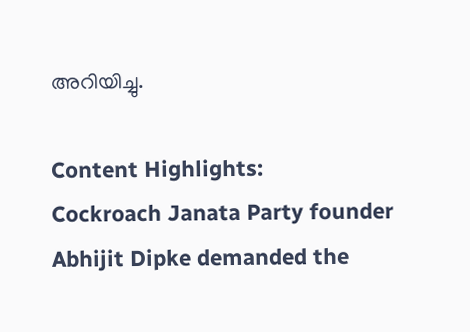അറിയിച്ചു.

Content Highlights:
Cockroach Janata Party founder Abhijit Dipke demanded the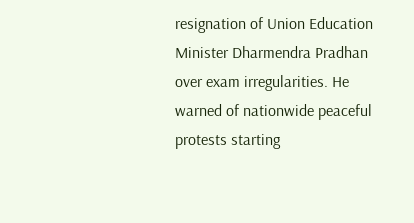resignation of Union Education Minister Dharmendra Pradhan over exam irregularities. He warned of nationwide peaceful protests starting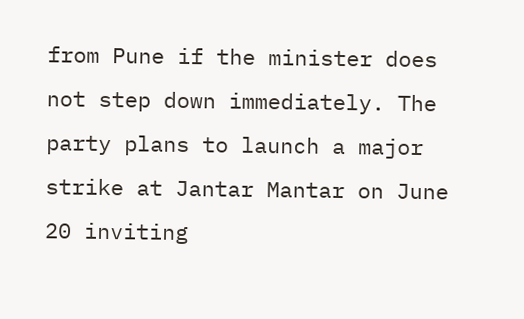from Pune if the minister does not step down immediately. The party plans to launch a major strike at Jantar Mantar on June 20 inviting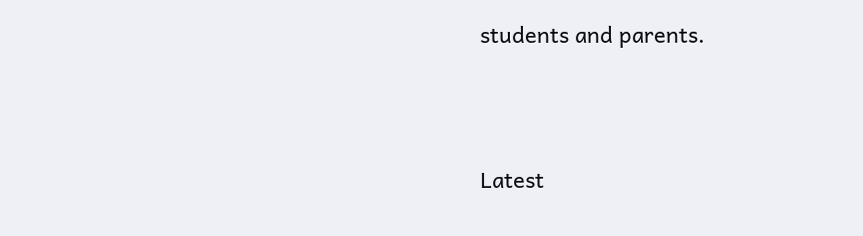students and parents.





Latest